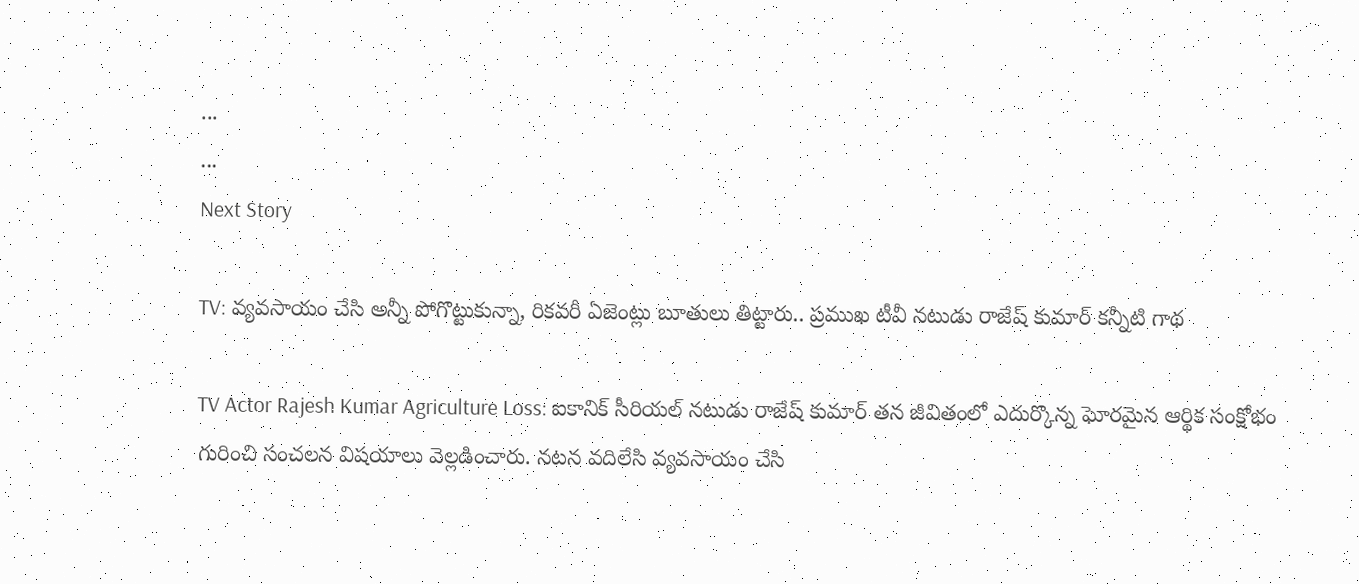...
...
Next Story

TV: వ్యవసాయం చేసి అన్నీ పోగొట్టుకున్నా, రికవరీ ఏజెంట్లు బూతులు తిట్టారు.. ప్రముఖ టీవీ నటుడు రాజేష్ కుమార్ కన్నీటి గాథ

TV Actor Rajesh Kumar Agriculture Loss: ఐకానిక్ సీరియల్ నటుడు రాజేష్ కుమార్ తన జీవితంలో ఎదుర్కొన్న ఘోరమైన ఆర్థిక సంక్షోభం గురించి సంచలన విషయాలు వెల్లడించారు. నటన వదిలేసి వ్యవసాయం చేసి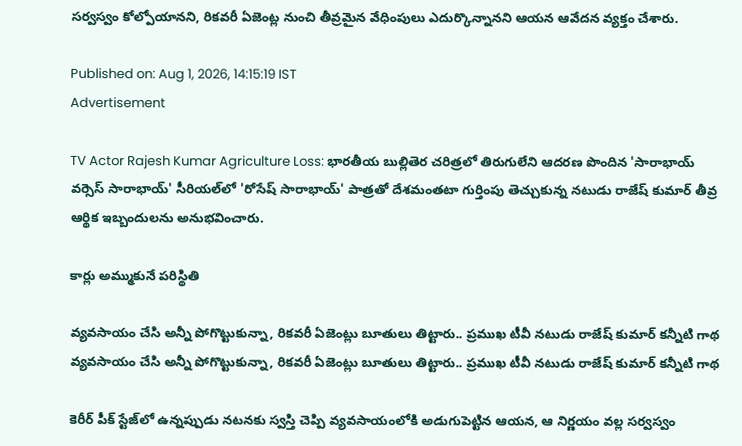సర్వస్వం కోల్పోయానని, రికవరీ ఏజెంట్ల నుంచి తీవ్రమైన వేధింపులు ఎదుర్కొన్నానని ఆయన ఆవేదన వ్యక్తం చేశారు.

Published on: Aug 1, 2026, 14:15:19 IST
Advertisement

TV Actor Rajesh Kumar Agriculture Loss: భారతీయ బుల్లితెర చరిత్రలో తిరుగులేని ఆదరణ పొందిన 'సారాభాయ్ వర్సెస్ సారాభాయ్' సీరియల్‌లో 'రోసేష్ సారాభాయ్' పాత్రతో దేశమంతటా గుర్తింపు తెచ్చుకున్న నటుడు రాజేష్ కుమార్ తీవ్ర ఆర్థిక ఇబ్బందులను అనుభవించారు.

కార్లు అమ్ముకునే పరిస్థితి

వ్యవసాయం చేసి అన్నీ పోగొట్టుకున్నా, రికవరీ ఏజెంట్లు బూతులు తిట్టారు.. ప్రముఖ టీవీ నటుడు రాజేష్ కుమార్ కన్నీటి గాథ
వ్యవసాయం చేసి అన్నీ పోగొట్టుకున్నా, రికవరీ ఏజెంట్లు బూతులు తిట్టారు.. ప్రముఖ టీవీ నటుడు రాజేష్ కుమార్ కన్నీటి గాథ

కెరీర్ పీక్ స్టేజ్‌లో ఉన్నప్పుడు నటనకు స్వస్తి చెప్పి వ్యవసాయంలోకి అడుగుపెట్టిన ఆయన, ఆ నిర్ణయం వల్ల సర్వస్వం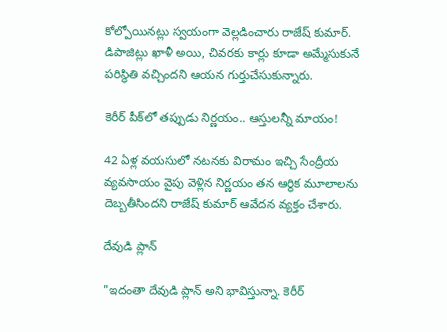కోల్పోయినట్లు స్వయంగా వెల్లడించారు రాజేష్ కుమార్. డిపాజిట్లు ఖాళీ అయి, చివరకు కార్లు కూడా అమ్మేసుకునే పరిస్థితి వచ్చిందని ఆయన గుర్తుచేసుకున్నారు.

కెరీర్ పీక్‌లో తప్పుడు నిర్ణయం.. ఆస్తులన్నీ మాయం!

42 ఏళ్ల వయసులో నటనకు విరామం ఇచ్చి సేంద్రీయ వ్యవసాయం వైపు వెళ్లిన నిర్ణయం తన ఆర్థిక మూలాలను దెబ్బతీసిందని రాజేష్ కుమార్ ఆవేదన వ్యక్తం చేశారు.

దేవుడి ప్లాన్

"ఇదంతా దేవుడి ప్లాన్ అని భావిస్తున్నా. కెరీర్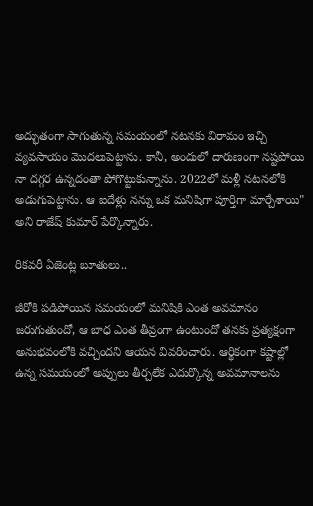అద్భుతంగా సాగుతున్న సమయంలో నటనకు విరామం ఇచ్చి వ్యవసాయం మొదలుపెట్టాను. కానీ, అందులో దారుణంగా నష్టపోయి నా దగ్గర ఉన్నదంతా పోగొట్టుకున్నాను. 2022లో మళ్లీ నటనలోకి అడుగుపెట్టాను. ఆ ఐదేళ్లు నన్ను ఒక మనిషిగా పూర్తిగా మార్చేశాయి" అని రాజేష్ కుమార్ పేర్కొన్నారు.

రికవరీ ఏజెంట్ల బూతులు..

జీరోకి పడిపోయిన సమయంలో మనిషికి ఎంత అవమానం జరుగుతుందో, ఆ బాధ ఎంత తీవ్రంగా ఉంటుందో తనకు ప్రత్యక్షంగా అనుభవంలోకి వచ్చిందని ఆయన వివరించారు. ఆర్థికంగా కష్టాల్లో ఉన్న సమయంలో అప్పులు తీర్చలేక ఎదుర్కొన్న అవమానాలను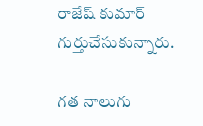రాజేష్ కుమార్ గుర్తుచేసుకున్నారు.

గత నాలుగు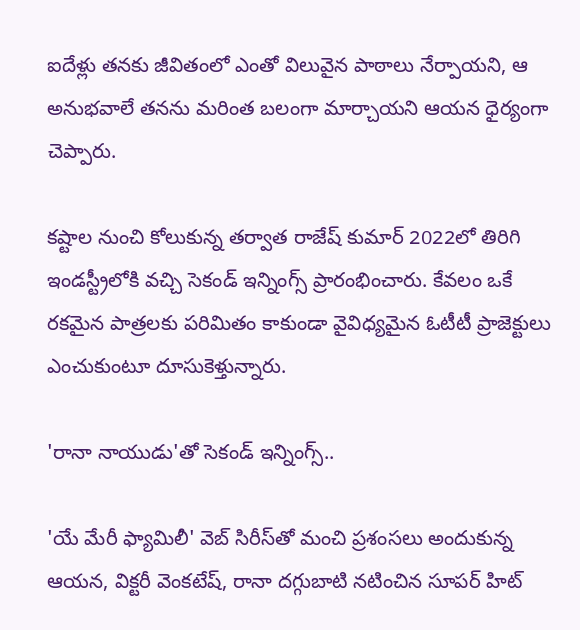ఐదేళ్లు తనకు జీవితంలో ఎంతో విలువైన పాఠాలు నేర్పాయని, ఆ అనుభవాలే తనను మరింత బలంగా మార్చాయని ఆయన ధైర్యంగా చెప్పారు.

కష్టాల నుంచి కోలుకున్న తర్వాత రాజేష్ కుమార్ 2022లో తిరిగి ఇండస్ట్రీలోకి వచ్చి సెకండ్ ఇన్నింగ్స్ ప్రారంభించారు. కేవలం ఒకే రకమైన పాత్రలకు పరిమితం కాకుండా వైవిధ్యమైన ఓటీటీ ప్రాజెక్టులు ఎంచుకుంటూ దూసుకెళ్తున్నారు.

'రానా నాయుడు'తో సెకండ్ ఇన్నింగ్స్..

'యే మేరీ ఫ్యామిలీ' వెబ్ సిరీస్‌తో మంచి ప్రశంసలు అందుకున్న ఆయన, విక్టరీ వెంకటేష్, రానా దగ్గుబాటి నటించిన సూపర్ హిట్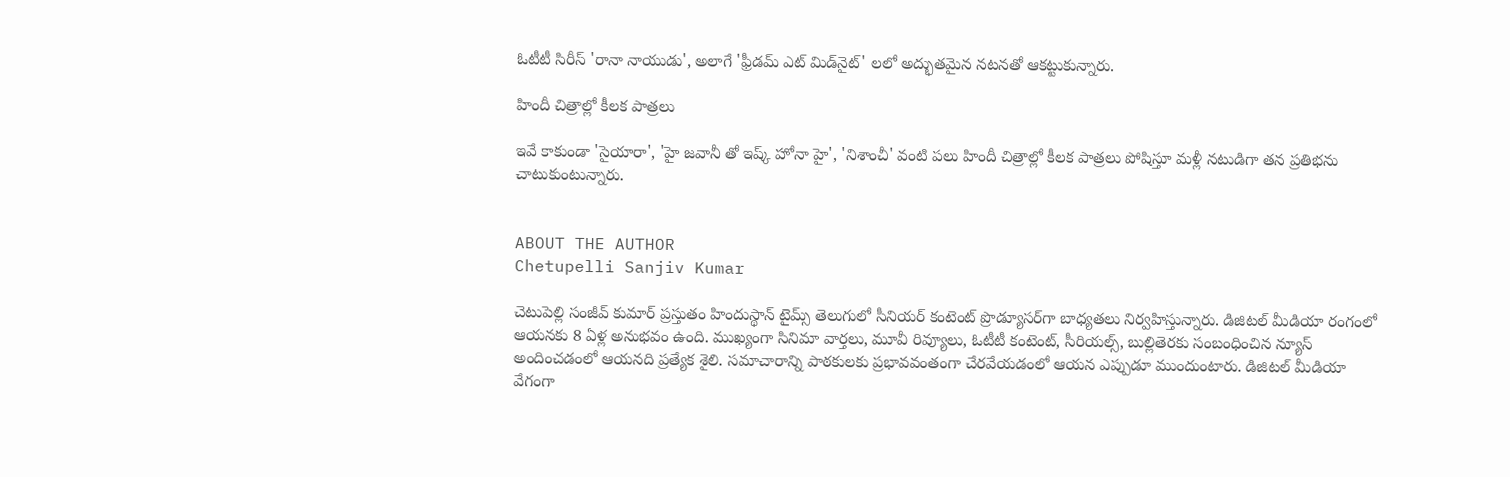ఓటీటీ సిరీస్ 'రానా నాయుడు', అలాగే 'ఫ్రీడమ్ ఎట్ మిడ్‌నైట్' లలో అద్భుతమైన నటనతో ఆకట్టుకున్నారు.

హిందీ చిత్రాల్లో కీలక పాత్రలు

ఇవే కాకుండా 'సైయారా', 'హై జవానీ తో ఇష్క్ హోనా హై', 'నిశాంచీ' వంటి పలు హిందీ చిత్రాల్లో కీలక పాత్రలు పోషిస్తూ మళ్లీ నటుడిగా తన ప్రతిభను చాటుకుంటున్నారు.


ABOUT THE AUTHOR
Chetupelli Sanjiv Kumar

చెటుపెల్లి సంజీవ్ కుమార్ ప్రస్తుతం హిందుస్థాన్ టైమ్స్ తెలుగులో సీనియర్ కంటెంట్ ప్రొడ్యూసర్‌గా బాధ్యతలు నిర్వహిస్తున్నారు. డిజిటల్ మీడియా రంగంలో ఆయనకు 8 ఏళ్ల అనుభవం ఉంది. ముఖ్యంగా సినిమా వార్తలు, మూవీ రివ్యూలు, ఓటీటీ కంటెంట్, సీరియల్స్, బుల్లితెరకు సంబంధించిన న్యూస్ అందించడంలో ఆయనది ప్రత్యేక శైలి. సమాచారాన్ని పాఠకులకు ప్రభావవంతంగా చేరవేయడంలో ఆయన ఎప్పుడూ ముందుంటారు. డిజిటల్ మీడియా వేగంగా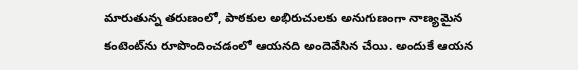మారుతున్న తరుణంలో, పాఠకుల అభిరుచులకు అనుగుణంగా నాణ్యమైన కంటెంట్‌ను రూపొందించడంలో ఆయనది అందెవేసిన చేయి. అందుకే ఆయన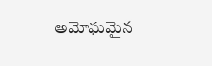అమోఘమైన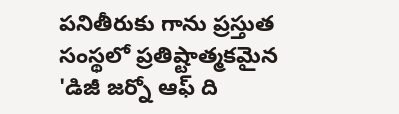పనితీరుకు గాను ప్రస్తుత సంస్థలో ప్రతిష్టాత్మకమైన 'డిజీ జర్నో ఆఫ్ ది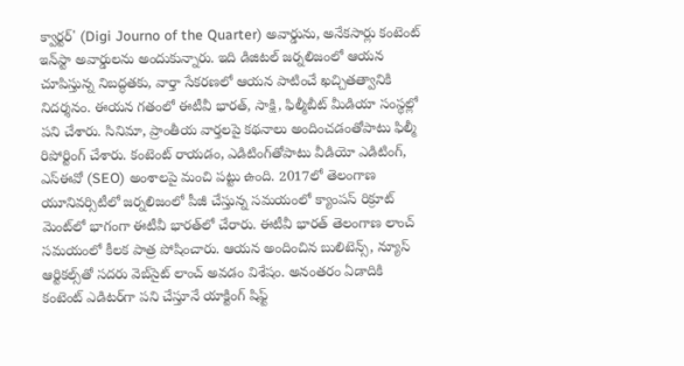క్వార్టర్' (Digi Journo of the Quarter) అవార్డును, అనేకసార్లు కంటెంట్ ఇన్‌స్టా అవార్డులను అందుకున్నారు. ఇది డిజిటల్ జర్నలిజంలో ఆయన చూపిస్తున్న నిబద్ధతకు, వార్తా సేకరణలో ఆయన పాటించే ఖచ్చితత్వానికి నిదర్శనం. ఈయన గతంలో ఈటీవీ భారత్, సాక్షి, ఫిల్మీబీట్ మీడియా సంస్థల్లో పని చేశారు. సినిమా, ప్రాంతీయ వార్తలపై కథనాలు అందించడంతోపాటు ఫిల్మీ రిపోర్టింగ్ చేశారు. కంటెంట్ రాయడం, ఎడిటింగ్‌తోపాటు వీడియో ఎడిటింగ్, ఎస్‌ఈవో (SEO) అంశాలపై మంచి పట్టు ఉంది. 2017లో తెలంగాణ యూనివర్సిటీలో జర్నలిజంలో పీజీ చేస్తున్న సమయంలో క్యాంపస్ రిక్రూట్ మెంట్‌లో భాగంగా ఈటీవీ భారత్‌లో చేరారు. ఈటీవీ భారత్ తెలంగాణ లాంచ్ సమయంలో కీలక పాత్ర పోషించారు. ఆయన అందించిన బులిటెన్స్, న్యూస్ ఆర్టికల్స్‌తో సదరు వెబ్‌సైట్ లాంచ్ అవడం విశేషం. అనంతరం ఏడాదికి కంటెంట్ ఎడిటర్‌గా పని చేస్తూనే యాక్టింగ్ షిఫ్ట్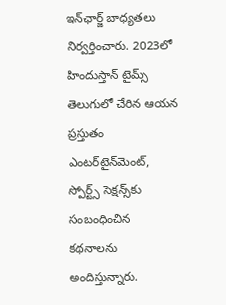ఇన్‌ఛార్జ్ బాధ్యతలు నిర్వర్తించారు. 2023లో హిందుస్తాన్ టైమ్స్ తెలుగులో చేరిన ఆయన ప్రస్తుతం ఎంటర్‌టైన్‌మెంట్, స్పోర్ట్స్ సెక్షన్స్‌కు సంబంధించిన కథనాలను అందిస్తున్నారు.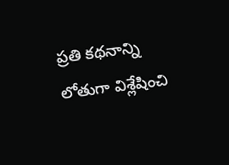ప్రతి కథనాన్ని లోతుగా విశ్లేషించి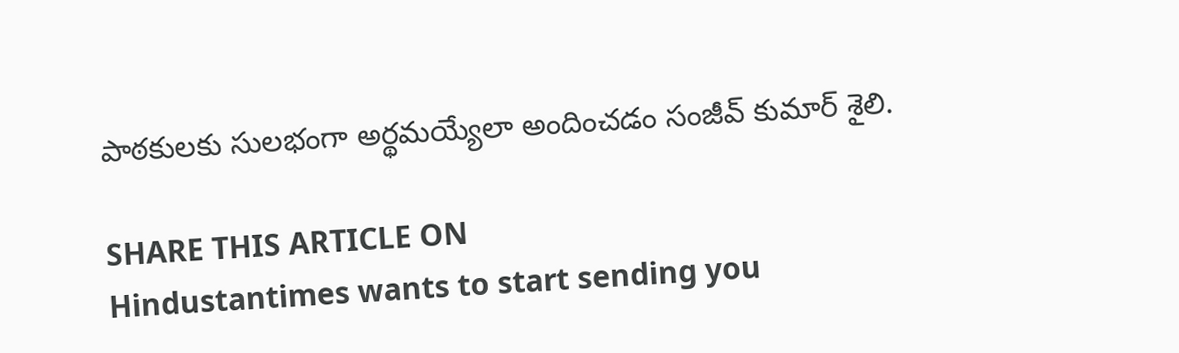పాఠకులకు సులభంగా అర్థమయ్యేలా అందించడం సంజీవ్ కుమార్ శైలి.

SHARE THIS ARTICLE ON
Hindustantimes wants to start sending you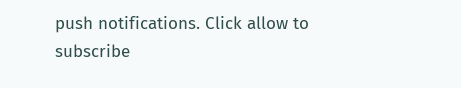push notifications. Click allow to subscribe